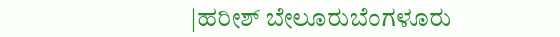|ಹರೀಶ್ ಬೇಲೂರುಬೆಂಗಳೂರು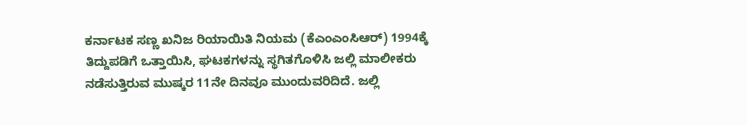ಕರ್ನಾಟಕ ಸಣ್ಣ ಖನಿಜ ರಿಯಾಯಿತಿ ನಿಯಮ (ಕೆಎಂಎಂಸಿಆರ್) 1994ಕ್ಕೆ ತಿದ್ದುಪಡಿಗೆ ಒತ್ತಾಯಿಸಿ, ಘಟಕಗಳನ್ನು ಸ್ಥಗಿತಗೊಳಿಸಿ ಜಲ್ಲಿ ಮಾಲೀಕರು ನಡೆಸುತ್ತಿರುವ ಮುಷ್ಕರ 11ನೇ ದಿನವೂ ಮುಂದುವರಿದಿದೆ. ಜಲ್ಲಿ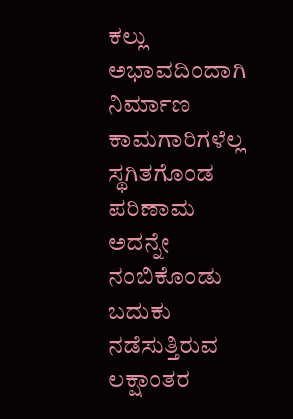ಕಲ್ಲು ಅಭಾವದಿಂದಾಗಿ ನಿರ್ಮಾಣ ಕಾಮಗಾರಿಗಳೆಲ್ಲ ಸ್ಥಗಿತಗೊಂಡ ಪರಿಣಾಮ ಅದನ್ನೇ ನಂಬಿಕೊಂಡು ಬದುಕು ನಡೆಸುತ್ತಿರುವ ಲಕ್ಷಾಂತರ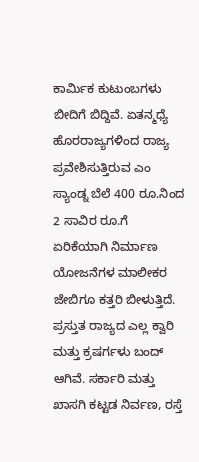ಕಾರ್ವಿುಕ ಕುಟುಂಬಗಳು ಬೀದಿಗೆ ಬಿದ್ದಿವೆ. ಏತನ್ಮಧ್ಯೆ ಹೊರರಾಜ್ಯಗಳಿಂದ ರಾಜ್ಯ ಪ್ರವೇಶಿಸುತ್ತಿರುವ ಎಂ ಸ್ಯಾಂಡ್ನ ಬೆಲೆ 400 ರೂ.ನಿಂದ 2 ಸಾವಿರ ರೂ.ಗೆ ಏರಿಕೆಯಾಗಿ ನಿರ್ಮಾಣ ಯೋಜನೆಗಳ ಮಾಲೀಕರ ಜೇಬಿಗೂ ಕತ್ತರಿ ಬೀಳುತ್ತಿದೆ.
ಪ್ರಸ್ತುತ ರಾಜ್ಯದ ಎಲ್ಲ ಕ್ವಾರಿ ಮತ್ತು ಕ್ರಷರ್ಗಳು ಬಂದ್ ಆಗಿವೆ. ಸರ್ಕಾರಿ ಮತ್ತು ಖಾಸಗಿ ಕಟ್ಟಡ ನಿರ್ವಣ, ರಸ್ತೆ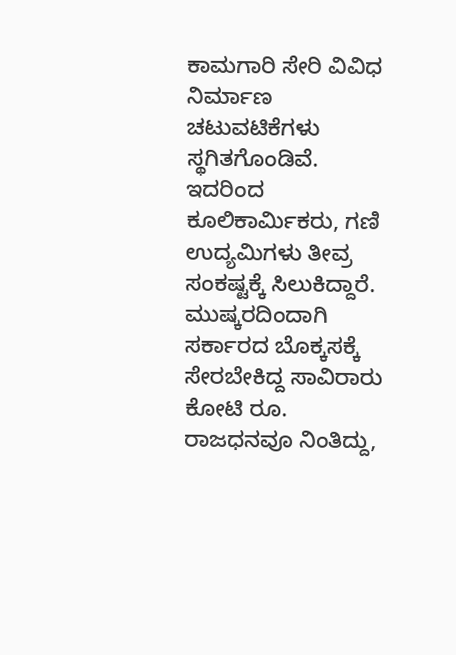ಕಾಮಗಾರಿ ಸೇರಿ ವಿವಿಧ ನಿರ್ಮಾಣ ಚಟುವಟಿಕೆಗಳು ಸ್ಥಗಿತಗೊಂಡಿವೆ. ಇದರಿಂದ ಕೂಲಿಕಾರ್ವಿುಕರು, ಗಣಿ ಉದ್ಯಮಿಗಳು ತೀವ್ರ ಸಂಕಷ್ಟಕ್ಕೆ ಸಿಲುಕಿದ್ದಾರೆ. ಮುಷ್ಕರದಿಂದಾಗಿ ಸರ್ಕಾರದ ಬೊಕ್ಕಸಕ್ಕೆ ಸೇರಬೇಕಿದ್ದ ಸಾವಿರಾರು ಕೋಟಿ ರೂ. ರಾಜಧನವೂ ನಿಂತಿದ್ದು,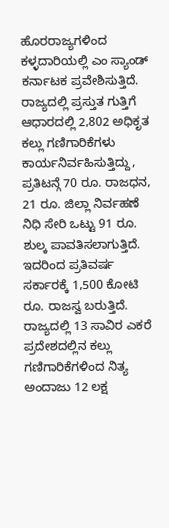ಹೊರರಾಜ್ಯಗಳಿಂದ ಕಳ್ಳದಾರಿಯಲ್ಲಿ ಎಂ ಸ್ಯಾಂಡ್ ಕರ್ನಾಟಕ ಪ್ರವೇಶಿಸುತ್ತಿದೆ.
ರಾಜ್ಯದಲ್ಲಿ ಪ್ರಸ್ತುತ ಗುತ್ತಿಗೆ ಆಧಾರದಲ್ಲಿ 2,802 ಅಧಿಕೃತ ಕಲ್ಲು ಗಣಿಗಾರಿಕೆಗಳು ಕಾರ್ಯನಿರ್ವಹಿಸುತ್ತಿದ್ದು, ಪ್ರತಿಟನ್ಗೆ 70 ರೂ. ರಾಜಧನ, 21 ರೂ. ಜಿಲ್ಲಾ ನಿರ್ವಹಣೆ ನಿಧಿ ಸೇರಿ ಒಟ್ಟು 91 ರೂ. ಶುಲ್ಕ ಪಾವತಿಸಲಾಗುತ್ತಿದೆ. ಇದರಿಂದ ಪ್ರತಿವರ್ಷ ಸರ್ಕಾರಕ್ಕೆ 1,500 ಕೋಟಿ ರೂ. ರಾಜಸ್ವ ಬರುತ್ತಿದೆ. ರಾಜ್ಯದಲ್ಲಿ 13 ಸಾವಿರ ಎಕರೆ ಪ್ರದೇಶದಲ್ಲಿನ ಕಲ್ಲು ಗಣಿಗಾರಿಕೆಗಳಿಂದ ನಿತ್ಯ ಅಂದಾಜು 12 ಲಕ್ಷ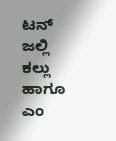ಟನ್ ಜಲ್ಲಿ ಕಲ್ಲು ಹಾಗೂ ಎಂ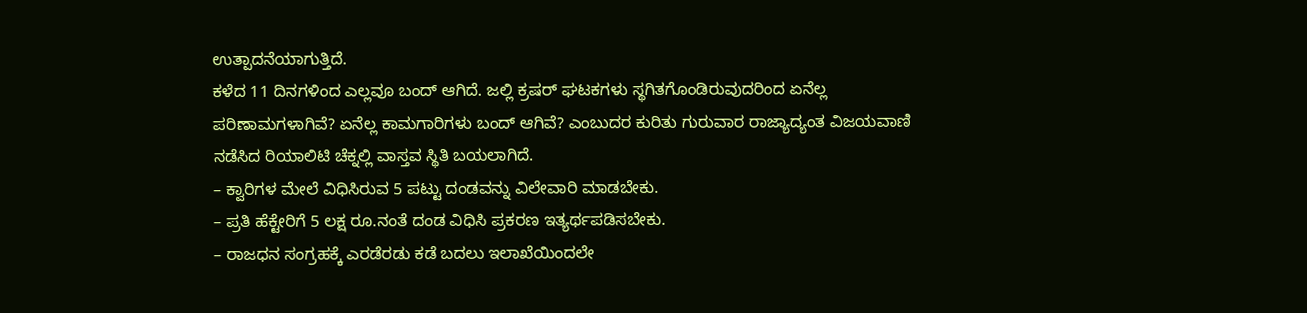ಉತ್ಪಾದನೆಯಾಗುತ್ತಿದೆ.
ಕಳೆದ 11 ದಿನಗಳಿಂದ ಎಲ್ಲವೂ ಬಂದ್ ಆಗಿದೆ. ಜಲ್ಲಿ ಕ್ರಷರ್ ಘಟಕಗಳು ಸ್ಥಗಿತಗೊಂಡಿರುವುದರಿಂದ ಏನೆಲ್ಲ ಪರಿಣಾಮಗಳಾಗಿವೆ? ಏನೆಲ್ಲ ಕಾಮಗಾರಿಗಳು ಬಂದ್ ಆಗಿವೆ? ಎಂಬುದರ ಕುರಿತು ಗುರುವಾರ ರಾಜ್ಯಾದ್ಯಂತ ವಿಜಯವಾಣಿ ನಡೆಸಿದ ರಿಯಾಲಿಟಿ ಚೆಕ್ನಲ್ಲಿ ವಾಸ್ತವ ಸ್ಥಿತಿ ಬಯಲಾಗಿದೆ.
– ಕ್ವಾರಿಗಳ ಮೇಲೆ ವಿಧಿಸಿರುವ 5 ಪಟ್ಟು ದಂಡವನ್ನು ವಿಲೇವಾರಿ ಮಾಡಬೇಕು.
– ಪ್ರತಿ ಹೆಕ್ಟೇರಿಗೆ 5 ಲಕ್ಷ ರೂ.ನಂತೆ ದಂಡ ವಿಧಿಸಿ ಪ್ರಕರಣ ಇತ್ಯರ್ಥಪಡಿಸಬೇಕು.
– ರಾಜಧನ ಸಂಗ್ರಹಕ್ಕೆ ಎರಡೆರಡು ಕಡೆ ಬದಲು ಇಲಾಖೆಯಿಂದಲೇ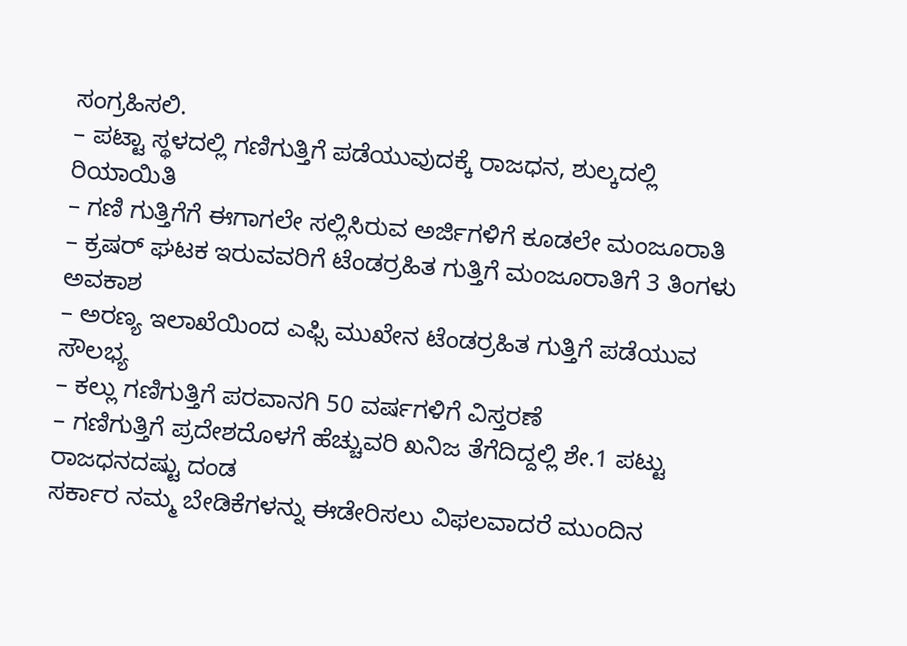ಸಂಗ್ರಹಿಸಲಿ.
– ಪಟ್ಟಾ ಸ್ಥಳದಲ್ಲಿ ಗಣಿಗುತ್ತಿಗೆ ಪಡೆಯುವುದಕ್ಕೆ ರಾಜಧನ, ಶುಲ್ಕದಲ್ಲಿ ರಿಯಾಯಿತಿ
– ಗಣಿ ಗುತ್ತಿಗೆಗೆ ಈಗಾಗಲೇ ಸಲ್ಲಿಸಿರುವ ಅರ್ಜಿಗಳಿಗೆ ಕೂಡಲೇ ಮಂಜೂರಾತಿ
– ಕ್ರಷರ್ ಘಟಕ ಇರುವವರಿಗೆ ಟೆಂಡರ್ರಹಿತ ಗುತ್ತಿಗೆ ಮಂಜೂರಾತಿಗೆ 3 ತಿಂಗಳು ಅವಕಾಶ
– ಅರಣ್ಯ ಇಲಾಖೆಯಿಂದ ಎಫ್ಸಿ ಮುಖೇನ ಟೆಂಡರ್ರಹಿತ ಗುತ್ತಿಗೆ ಪಡೆಯುವ ಸೌಲಭ್ಯ
– ಕಲ್ಲು ಗಣಿಗುತ್ತಿಗೆ ಪರವಾನಗಿ 50 ವರ್ಷಗಳಿಗೆ ವಿಸ್ತರಣೆ
– ಗಣಿಗುತ್ತಿಗೆ ಪ್ರದೇಶದೊಳಗೆ ಹೆಚ್ಚುವರಿ ಖನಿಜ ತೆಗೆದಿದ್ದಲ್ಲಿ ಶೇ.1 ಪಟ್ಟು ರಾಜಧನದಷ್ಟು ದಂಡ
ಸರ್ಕಾರ ನಮ್ಮ ಬೇಡಿಕೆಗಳನ್ನು ಈಡೇರಿಸಲು ವಿಫಲವಾದರೆ ಮುಂದಿನ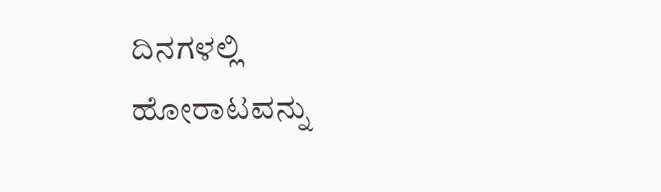ದಿನಗಳಲ್ಲಿ ಹೋರಾಟವನ್ನು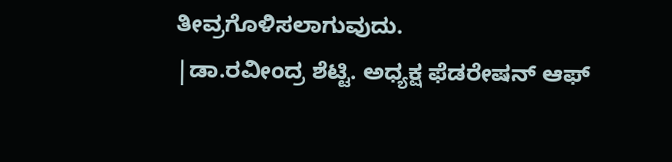ತೀವ್ರಗೊಳಿಸಲಾಗುವುದು.
|ಡಾ.ರವೀಂದ್ರ ಶೆಟ್ಟಿ. ಅಧ್ಯಕ್ಷ ಫೆಡರೇಷನ್ ಆಫ್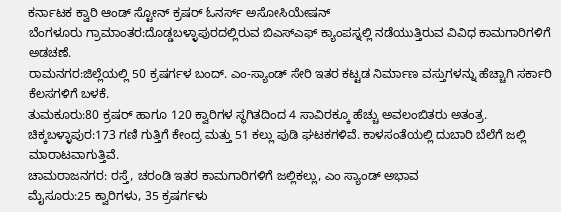ಕರ್ನಾಟಕ ಕ್ವಾರಿ ಆಂಡ್ ಸ್ಟೋನ್ ಕ್ರಷರ್ ಓನರ್ಸ್ ಅಸೋಸಿಯೇಷನ್
ಬೆಂಗಳೂರು ಗ್ರಾಮಾಂತರ:ದೊಡ್ಡಬಳ್ಳಾಪುರದಲ್ಲಿರುವ ಬಿಎಸ್ಎಫ್ ಕ್ಯಾಂಪಸ್ನಲ್ಲಿ ನಡೆಯುತ್ತಿರುವ ವಿವಿಧ ಕಾಮಗಾರಿಗಳಿಗೆ ಅಡಚಣೆ.
ರಾಮನಗರ:ಜಿಲ್ಲೆಯಲ್ಲಿ 50 ಕ್ರಷರ್ಗಳ ಬಂದ್. ಎಂ-ಸ್ಯಾಂಡ್ ಸೇರಿ ಇತರ ಕಟ್ಟಡ ನಿರ್ಮಾಣ ವಸ್ತುಗಳನ್ನು ಹೆಚ್ಚಾಗಿ ಸರ್ಕಾರಿ ಕೆಲಸಗಳಿಗೆ ಬಳಕೆ.
ತುಮಕೂರು:80 ಕ್ರಷರ್ ಹಾಗೂ 120 ಕ್ವಾರಿಗಳ ಸ್ಥಗಿತದಿಂದ 4 ಸಾವಿರಕ್ಕೂ ಹೆಚ್ಚು ಅವಲಂಬಿತರು ಅತಂತ್ರ.
ಚಿಕ್ಕಬಳ್ಳಾಪುರ:173 ಗಣಿ ಗುತ್ತಿಗೆ ಕೇಂದ್ರ ಮತ್ತು 51 ಕಲ್ಲು ಪುಡಿ ಘಟಕಗಳಿವೆ. ಕಾಳಸಂತೆಯಲ್ಲಿ ದುಬಾರಿ ಬೆಲೆಗೆ ಜಲ್ಲಿ ಮಾರಾಟವಾಗುತ್ತಿವೆ.
ಚಾಮರಾಜನಗರ: ರಸ್ತೆ, ಚರಂಡಿ ಇತರ ಕಾಮಗಾರಿಗಳಿಗೆ ಜಲ್ಲಿಕಲ್ಲು, ಎಂ ಸ್ಯಾಂಡ್ ಅಭಾವ
ಮೈಸೂರು:25 ಕ್ವಾರಿಗಳು, 35 ಕ್ರಷರ್ಗಳು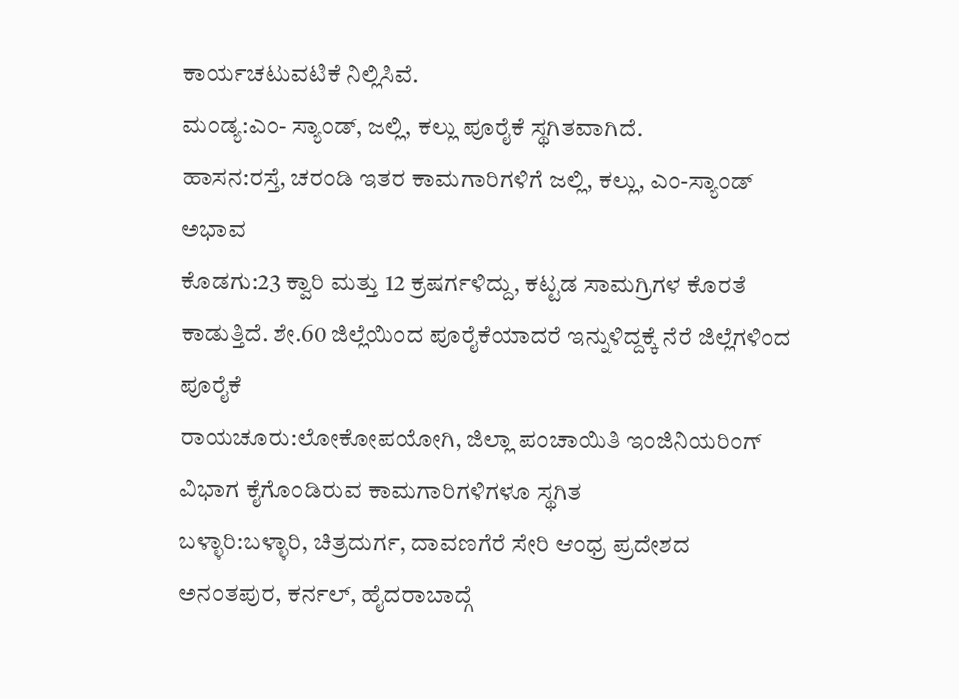ಕಾರ್ಯಚಟುವಟಿಕೆ ನಿಲ್ಲಿಸಿವೆ.
ಮಂಡ್ಯ:ಎಂ- ಸ್ಯಾಂಡ್, ಜಲ್ಲಿ, ಕಲ್ಲು ಪೂರೈಕೆ ಸ್ಥಗಿತವಾಗಿದೆ.
ಹಾಸನ:ರಸ್ತೆ, ಚರಂಡಿ ಇತರ ಕಾಮಗಾರಿಗಳಿಗೆ ಜಲ್ಲಿ, ಕಲ್ಲು, ಎಂ-ಸ್ಯಾಂಡ್ ಅಭಾವ
ಕೊಡಗು:23 ಕ್ವಾರಿ ಮತ್ತು 12 ಕ್ರಷರ್ಗಳಿದ್ದು, ಕಟ್ಟಡ ಸಾಮಗ್ರಿಗಳ ಕೊರತೆ ಕಾಡುತ್ತಿದೆ. ಶೇ.60 ಜಿಲ್ಲೆಯಿಂದ ಪೂರೈಕೆಯಾದರೆ ಇನ್ನುಳಿದ್ದಕ್ಕೆ ನೆರೆ ಜಿಲ್ಲೆಗಳಿಂದ ಪೂರೈಕೆ
ರಾಯಚೂರು:ಲೋಕೋಪಯೋಗಿ, ಜಿಲ್ಲಾ ಪಂಚಾಯಿತಿ ಇಂಜಿನಿಯರಿಂಗ್ ವಿಭಾಗ ಕೈಗೊಂಡಿರುವ ಕಾಮಗಾರಿಗಳಿಗಳೂ ಸ್ಥಗಿತ
ಬಳ್ಳಾರಿ:ಬಳ್ಳಾರಿ, ಚಿತ್ರದುರ್ಗ, ದಾವಣಗೆರೆ ಸೇರಿ ಆಂಧ್ರ ಪ್ರದೇಶದ ಅನಂತಪುರ, ಕರ್ನಲ್, ಹೈದರಾಬಾದ್ಗೆ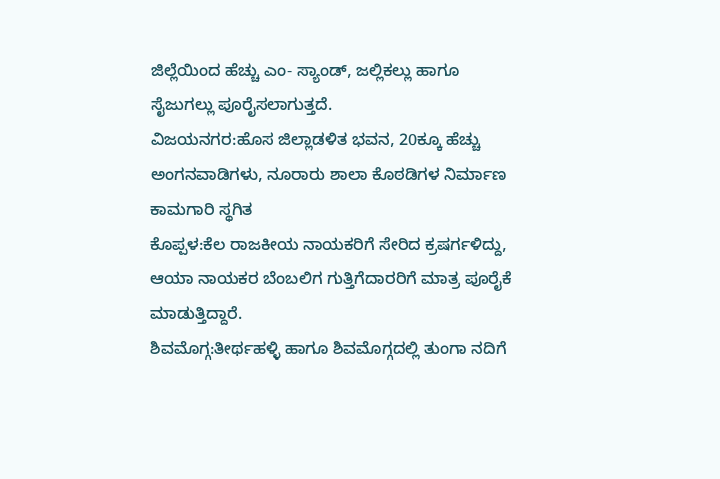ಜಿಲ್ಲೆಯಿಂದ ಹೆಚ್ಚು ಎಂ- ಸ್ಯಾಂಡ್, ಜಲ್ಲಿಕಲ್ಲು ಹಾಗೂ ಸೈಜುಗಲ್ಲು ಪೂರೈಸಲಾಗುತ್ತದೆ.
ವಿಜಯನಗರ:ಹೊಸ ಜಿಲ್ಲಾಡಳಿತ ಭವನ, 20ಕ್ಕೂ ಹೆಚ್ಚು ಅಂಗನವಾಡಿಗಳು, ನೂರಾರು ಶಾಲಾ ಕೊಠಡಿಗಳ ನಿರ್ಮಾಣ ಕಾಮಗಾರಿ ಸ್ಥಗಿತ
ಕೊಪ್ಪಳ:ಕೆಲ ರಾಜಕೀಯ ನಾಯಕರಿಗೆ ಸೇರಿದ ಕ್ರಷರ್ಗಳಿದ್ದು, ಆಯಾ ನಾಯಕರ ಬೆಂಬಲಿಗ ಗುತ್ತಿಗೆದಾರರಿಗೆ ಮಾತ್ರ ಪೂರೈಕೆ ಮಾಡುತ್ತಿದ್ದಾರೆ.
ಶಿವಮೊಗ್ಗ:ತೀರ್ಥಹಳ್ಳಿ ಹಾಗೂ ಶಿವಮೊಗ್ಗದಲ್ಲಿ ತುಂಗಾ ನದಿಗೆ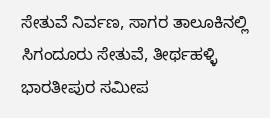ಸೇತುವೆ ನಿರ್ವಣ, ಸಾಗರ ತಾಲೂಕಿನಲ್ಲಿ ಸಿಗಂದೂರು ಸೇತುವೆ, ತೀರ್ಥಹಳ್ಳಿ ಭಾರತೀಪುರ ಸಮೀಪ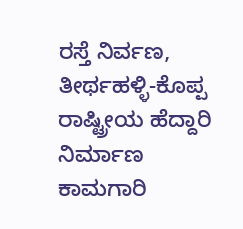ರಸ್ತೆ ನಿರ್ವಣ, ತೀರ್ಥಹಳ್ಳಿ-ಕೊಪ್ಪ ರಾಷ್ಟ್ರೀಯ ಹೆದ್ದಾರಿ ನಿರ್ಮಾಣ ಕಾಮಗಾರಿ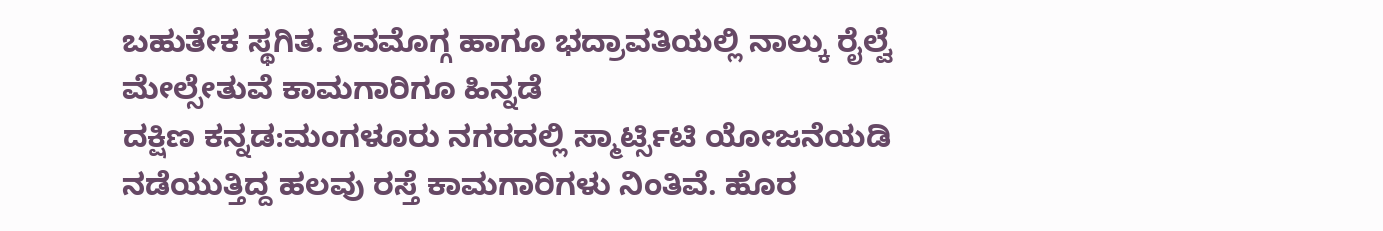ಬಹುತೇಕ ಸ್ಥಗಿತ. ಶಿವಮೊಗ್ಗ ಹಾಗೂ ಭದ್ರಾವತಿಯಲ್ಲಿ ನಾಲ್ಕು ರೈಲ್ವೆ ಮೇಲ್ಸೇತುವೆ ಕಾಮಗಾರಿಗೂ ಹಿನ್ನಡೆ
ದಕ್ಷಿಣ ಕನ್ನಡ:ಮಂಗಳೂರು ನಗರದಲ್ಲಿ ಸ್ಮಾರ್ಟ್ಸಿಟಿ ಯೋಜನೆಯಡಿ ನಡೆಯುತ್ತಿದ್ದ ಹಲವು ರಸ್ತೆ ಕಾಮಗಾರಿಗಳು ನಿಂತಿವೆ. ಹೊರ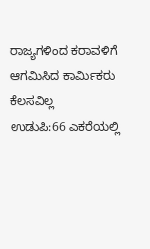ರಾಜ್ಯಗಳಿಂದ ಕರಾವಳಿಗೆ ಆಗಮಿಸಿದ ಕಾರ್ವಿುಕರು ಕೆಲಸವಿಲ್ಲ
ಉಡುಪಿ:66 ಎಕರೆಯಲ್ಲಿ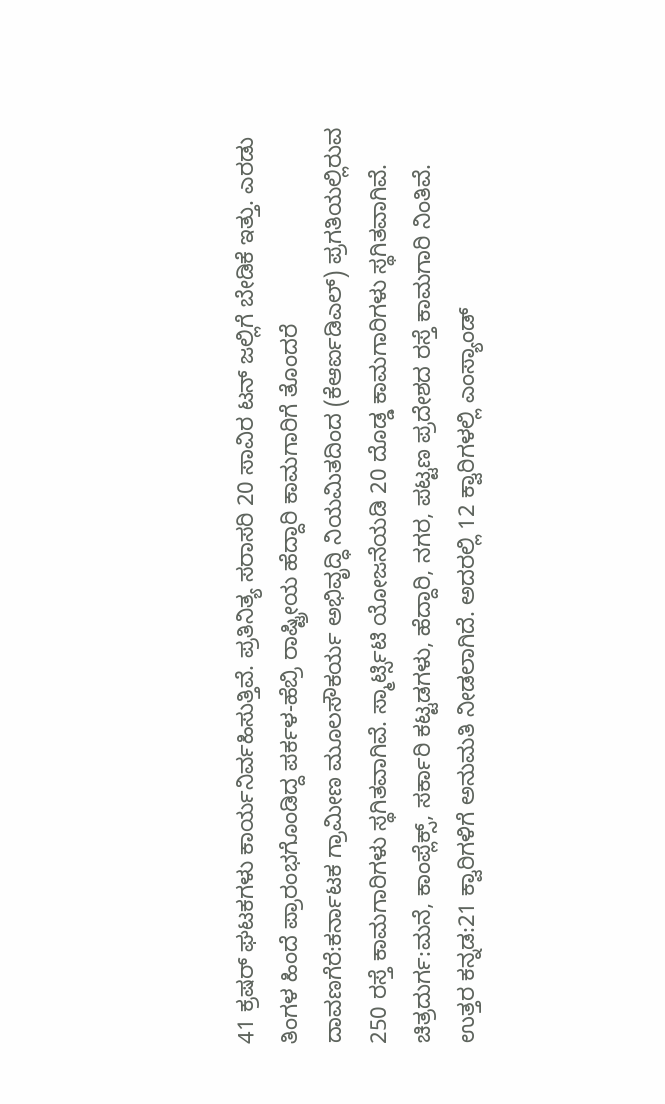41 ಕ್ರಷರ್ ಘಟಕಗಳು ಕಾರ್ಯನಿರ್ವಹಿಸುತ್ತಿವೆ. ಪ್ರತಿನಿತ್ಯ ಸರಾಸರಿ 20 ಸಾವಿರ ಟನ್ ಜಲ್ಲಿಗೆ ಬೇಡಿಕೆ ಇತ್ತು. ಎರಡು ತಿಂಗಳ ಹಿಂದೆ ಪ್ರಾರಂಭಗೊಂಡಿದ್ದ ಪರ್ಕಳ-ಹೆಬ್ರಿ ರಾಷ್ಟ್ರೀಯ ಹೆದ್ದಾರಿ ಕಾಮಗಾರಿಗೆ ತೊಂದರೆ
ದಾವಣಗೆರೆ:ಕರ್ನಾಟಕ ಗ್ರಾಮೀಣ ಮೂಲಸೌಕರ್ಯ ಅಭಿವೃದ್ಧಿ ನಿಯಮಿತದಿಂದ (ಕೆಆರ್ಐಡಿಎಲ್) ಪ್ರಗತಿಯಲ್ಲಿರುವ 250 ರಸ್ತೆ ಕಾಮಗಾರಿಗಳು ಸ್ಥಗಿತವಾಗಿವೆ. ಸ್ಮಾರ್ಟ್ಸಿಟಿ ಯೋಜನೆಯಡಿ 20 ದೊಡ್ಡ ಕಾಮಗಾರಿಗಳು ಸ್ಥಗಿತವಾಗಿವೆ.
ಚಿತ್ರದುರ್ಗ:ಮನೆ, ಕಾಂಪ್ಲೆಕ್ಸ್, ಸರ್ಕಾರಿ ಕಟ್ಟಡಗಳು, ಹೆದ್ದಾರಿ, ನಗರ, ಪಟ್ಟಣ ಪ್ರದೇಶದ ರಸ್ತೆ ಕಾಮಗಾರಿ ನಿಂತಿವೆ.
ಉತ್ತರ ಕನ್ನಡ:21 ಕ್ವಾರಿಗಳಿಗೆ ಅನುಮತಿ ನೀಡಲಾಗಿದೆ. ಅದರಲ್ಲಿ 12 ಕ್ವಾರಿಗಳಲ್ಲಿ ಎಂಸ್ಯಾಂಡ್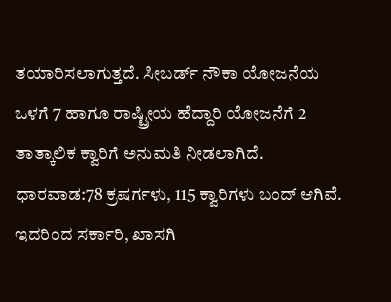ತಯಾರಿಸಲಾಗುತ್ತದೆ. ಸೀಬರ್ಡ್ ನೌಕಾ ಯೋಜನೆಯ ಒಳಗೆ 7 ಹಾಗೂ ರಾಷ್ಟ್ರೀಯ ಹೆದ್ದಾರಿ ಯೋಜನೆಗೆ 2 ತಾತ್ಕಾಲಿಕ ಕ್ವಾರಿಗೆ ಅನುಮತಿ ನೀಡಲಾಗಿದೆ.
ಧಾರವಾಡ:78 ಕ್ರಷರ್ಗಳು, 115 ಕ್ವಾರಿಗಳು ಬಂದ್ ಆಗಿವೆ. ಇದರಿಂದ ಸರ್ಕಾರಿ, ಖಾಸಗಿ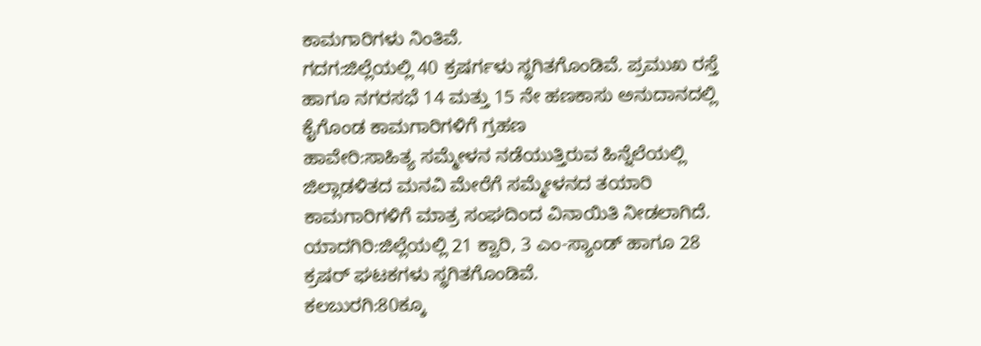ಕಾಮಗಾರಿಗಳು ನಿಂತಿವೆ.
ಗದಗ:ಜಿಲ್ಲೆಯಲ್ಲಿ 40 ಕ್ರಷರ್ಗಳು ಸ್ಥಗಿತಗೊಂಡಿವೆ. ಪ್ರಮುಖ ರಸ್ತೆ ಹಾಗೂ ನಗರಸಭೆ 14 ಮತ್ತು 15 ನೇ ಹಣಕಾಸು ಅನುದಾನದಲ್ಲಿ ಕೈಗೊಂಡ ಕಾಮಗಾರಿಗಳಿಗೆ ಗ್ರಹಣ
ಹಾವೇರಿ:ಸಾಹಿತ್ಯ ಸಮ್ಮೇಳನ ನಡೆಯುತ್ತಿರುವ ಹಿನ್ನೆಲೆಯಲ್ಲಿ ಜಿಲ್ಲಾಡಳಿತದ ಮನವಿ ಮೇರೆಗೆ ಸಮ್ಮೇಳನದ ತಯಾರಿ ಕಾಮಗಾರಿಗಳಿಗೆ ಮಾತ್ರ ಸಂಘದಿಂದ ವಿನಾಯಿತಿ ನೀಡಲಾಗಿದೆ.
ಯಾದಗಿರಿ:ಜಿಲ್ಲೆಯಲ್ಲಿ 21 ಕ್ವಾರಿ, 3 ಎಂ-ಸ್ಯಾಂಡ್ ಹಾಗೂ 28 ಕ್ರಷರ್ ಘಟಕಗಳು ಸ್ಥಗಿತಗೊಂಡಿವೆ.
ಕಲಬುರಗಿ:80ಕ್ಕೂ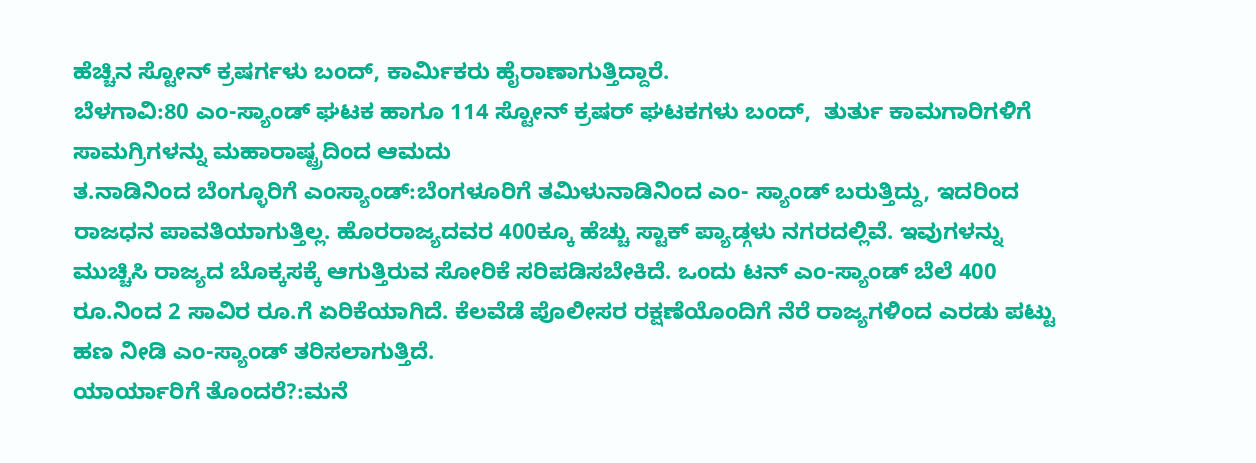ಹೆಚ್ಚಿನ ಸ್ಟೋನ್ ಕ್ರಷರ್ಗಳು ಬಂದ್, ಕಾರ್ವಿುಕರು ಹೈರಾಣಾಗುತ್ತಿದ್ದಾರೆ.
ಬೆಳಗಾವಿ:80 ಎಂ-ಸ್ಯಾಂಡ್ ಘಟಕ ಹಾಗೂ 114 ಸ್ಟೋನ್ ಕ್ರಷರ್ ಘಟಕಗಳು ಬಂದ್,  ತುರ್ತು ಕಾಮಗಾರಿಗಳಿಗೆ ಸಾಮಗ್ರಿಗಳನ್ನು ಮಹಾರಾಷ್ಟ್ರದಿಂದ ಆಮದು
ತ.ನಾಡಿನಿಂದ ಬೆಂಗ್ಳೂರಿಗೆ ಎಂಸ್ಯಾಂಡ್:ಬೆಂಗಳೂರಿಗೆ ತಮಿಳುನಾಡಿನಿಂದ ಎಂ- ಸ್ಯಾಂಡ್ ಬರುತ್ತಿದ್ದು, ಇದರಿಂದ ರಾಜಧನ ಪಾವತಿಯಾಗುತ್ತಿಲ್ಲ. ಹೊರರಾಜ್ಯದವರ 400ಕ್ಕೂ ಹೆಚ್ಚು ಸ್ಟಾಕ್ ಪ್ಯಾಡ್ಗಳು ನಗರದಲ್ಲಿವೆ. ಇವುಗಳನ್ನು ಮುಚ್ಚಿಸಿ ರಾಜ್ಯದ ಬೊಕ್ಕಸಕ್ಕೆ ಆಗುತ್ತಿರುವ ಸೋರಿಕೆ ಸರಿಪಡಿಸಬೇಕಿದೆ. ಒಂದು ಟನ್ ಎಂ-ಸ್ಯಾಂಡ್ ಬೆಲೆ 400 ರೂ.ನಿಂದ 2 ಸಾವಿರ ರೂ.ಗೆ ಏರಿಕೆಯಾಗಿದೆ. ಕೆಲವೆಡೆ ಪೊಲೀಸರ ರಕ್ಷಣೆಯೊಂದಿಗೆ ನೆರೆ ರಾಜ್ಯಗಳಿಂದ ಎರಡು ಪಟ್ಟು ಹಣ ನೀಡಿ ಎಂ-ಸ್ಯಾಂಡ್ ತರಿಸಲಾಗುತ್ತಿದೆ.
ಯಾರ್ಯಾರಿಗೆ ತೊಂದರೆ?:ಮನೆ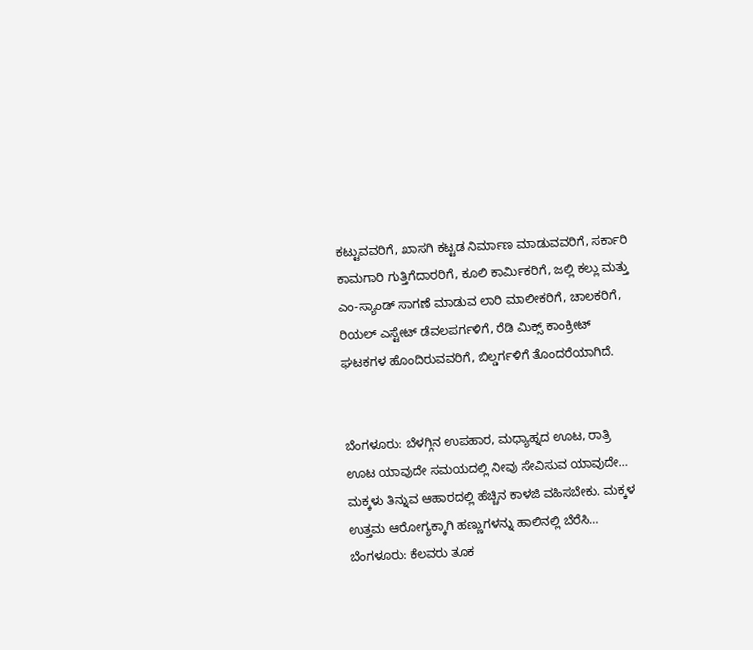ಕಟ್ಟುವವರಿಗೆ, ಖಾಸಗಿ ಕಟ್ಟಡ ನಿರ್ಮಾಣ ಮಾಡುವವರಿಗೆ, ಸರ್ಕಾರಿ ಕಾಮಗಾರಿ ಗುತ್ತಿಗೆದಾರರಿಗೆ, ಕೂಲಿ ಕಾರ್ವಿುಕರಿಗೆ, ಜಲ್ಲಿ ಕಲ್ಲು ಮತ್ತು ಎಂ-ಸ್ಯಾಂಡ್ ಸಾಗಣೆ ಮಾಡುವ ಲಾರಿ ಮಾಲೀಕರಿಗೆ, ಚಾಲಕರಿಗೆ, ರಿಯಲ್ ಎಸ್ಟೇಟ್ ಡೆವಲಪರ್ಗಳಿಗೆ, ರೆಡಿ ಮಿಕ್ಸ್ ಕಾಂಕ್ರೀಟ್ ಘಟಕಗಳ ಹೊಂದಿರುವವರಿಗೆ, ಬಿಲ್ಡರ್ಗಳಿಗೆ ತೊಂದರೆಯಾಗಿದೆ.


ಬೆಂಗಳೂರು: ಬೆಳಗ್ಗಿನ ಉಪಹಾರ, ಮಧ್ಯಾಹ್ನದ ಊಟ, ರಾತ್ರಿ ಊಟ ಯಾವುದೇ ಸಮಯದಲ್ಲಿ ನೀವು ಸೇವಿಸುವ ಯಾವುದೇ…
ಮಕ್ಕಳು ತಿನ್ನುವ ಆಹಾರದಲ್ಲಿ ಹೆಚ್ಚಿನ ಕಾಳಜಿ ವಹಿಸಬೇಕು. ಮಕ್ಕಳ ಉತ್ತಮ ಆರೋಗ್ಯಕ್ಕಾಗಿ ಹಣ್ಣುಗಳನ್ನು ಹಾಲಿನಲ್ಲಿ ಬೆರೆಸಿ…
ಬೆಂಗಳೂರು: ಕೆಲವರು ತೂಕ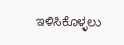ಇಳಿಸಿಕೊಳ್ಳಲು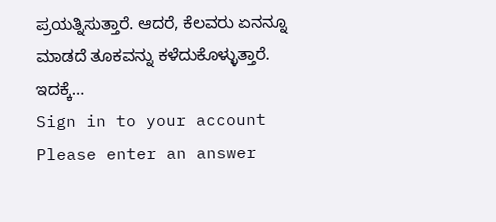ಪ್ರಯತ್ನಿಸುತ್ತಾರೆ. ಆದರೆ, ಕೆಲವರು ಏನನ್ನೂ ಮಾಡದೆ ತೂಕವನ್ನು ಕಳೆದುಕೊಳ್ಳುತ್ತಾರೆ. ಇದಕ್ಕೆ…
Sign in to your account
Please enter an answer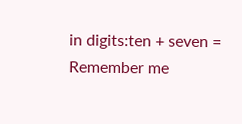in digits:ten + seven =
Remember me